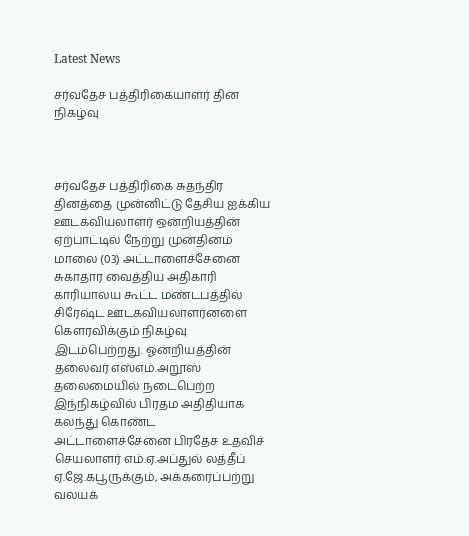Latest News

சர்வதேச பத்திரிகையாளர் தின நிகழ்வு



சர்வதேச பத்திரிகை சுதந்திர தினத்தை முன்னிட்டு தேசிய ஐக்கிய ஊடகவியலாளர் ஒன்றியத்தின் ஏற்பாட்டில் நேற்று முன்தினம் மாலை (03) அட்டாளைச்சேனை சுகாதார வைத்திய அதிகாரி காரியாலய கூட்ட மண்டபத்தில் சிரேஷ்ட ஊடகவியலாளர்னளை கௌரவிக்கும் நிகழ்வு இடம்பெற்றது. ஓன்றியத்தின் தலைவர் எஸ்எம்.அறூஸ் தலைமையில் நடைபெற்ற இந்நிகழ்வில் பிரதம அதிதியாக கலந்து கொண்ட அட்டாளைச்சேனை பிரதேச உதவிச் செயலாளர் எம்.ஏ.அப்துல் லத்தீப் ஏ.ஜே.கபூருக்கும், அக்கரைப்பற்று வலயக்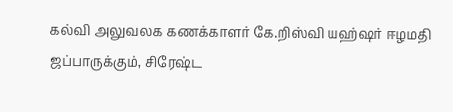கல்வி அலுவலக கணக்காளர் கே.றிஸ்வி யஹ்ஷர் ஈழமதி ஜப்பாருக்கும், சிரேஷ்ட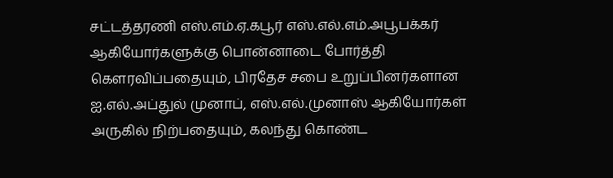சட்டத்தரணி எஸ்.எம்.ஏ.கபூர் எஸ்.எல்.எம்.அபூபக்கர் ஆகியோர்களுக்கு பொன்னாடை போர்த்தி கௌரவிப்பதையும், பிரதேச சபை உறுப்பினர்களான ஐ.எல்.அப்துல் முனாப், எஸ்.எல்.முனாஸ் ஆகியோர்கள் அருகில் நிற்பதையும், கலந்து கொண்ட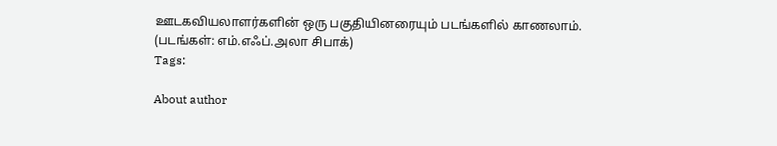ஊடகவியலாளர்களின் ஒரு பகுதியினரையும் படங்களில் காணலாம்.
(படங்கள்: எம்.எஃப்.அலா சிபாக்)
Tags:

About author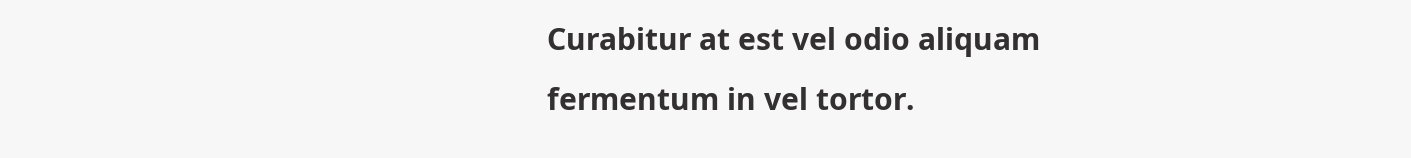Curabitur at est vel odio aliquam fermentum in vel tortor.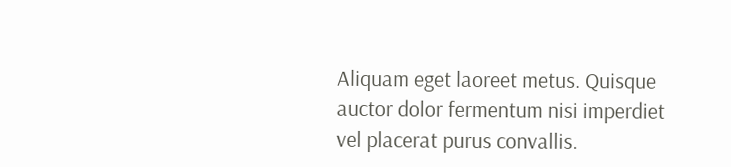Aliquam eget laoreet metus. Quisque auctor dolor fermentum nisi imperdiet vel placerat purus convallis.